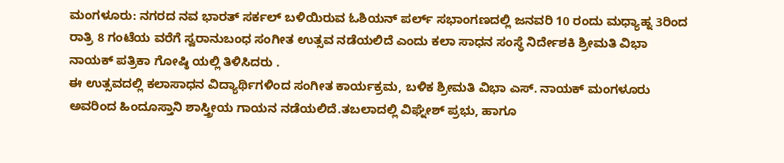ಮಂಗಳೂರು: ನಗರದ ನವ ಭಾರತ್ ಸರ್ಕಲ್ ಬಳಿಯಿರುವ ಓಶಿಯನ್ ಪರ್ಲ್ ಸಭಾಂಗಣದಲ್ಲಿ ಜನವರಿ 10 ರಂದು ಮಧ್ಯಾಹ್ನ 3ರಿಂದ ರಾತ್ರಿ 8 ಗಂಟೆಯ ವರೆಗೆ ಸ್ವರಾನುಬಂಧ ಸಂಗೀತ ಉತ್ಸವ ನಡೆಯಲಿದೆ ಎಂದು ಕಲಾ ಸಾಧನ ಸಂಸ್ಥೆ ನಿರ್ದೇಶಕಿ ಶ್ರೀಮತಿ ವಿಭಾ ನಾಯಕ್ ಪತ್ರಿಕಾ ಗೋಷ್ಠಿ ಯಲ್ಲಿ ತಿಳಿಸಿದರು .
ಈ ಉತ್ಸವದಲ್ಲಿ ಕಲಾಸಾಧನ ವಿದ್ಯಾರ್ಥಿಗಳಿಂದ ಸಂಗೀತ ಕಾರ್ಯಕ್ರಮ, ಬಳಿಕ ಶ್ರೀಮತಿ ವಿಭಾ ಎಸ್. ನಾಯಕ್ ಮಂಗಳೂರು ಅವರಿಂದ ಹಿಂದೂಸ್ತಾನಿ ಶಾಸ್ತ್ರೀಯ ಗಾಯನ ನಡೆಯಲಿದೆ.ತಬಲಾದಲ್ಲಿ ವಿಘ್ನೇಶ್ ಪ್ರಭು, ಹಾಗೂ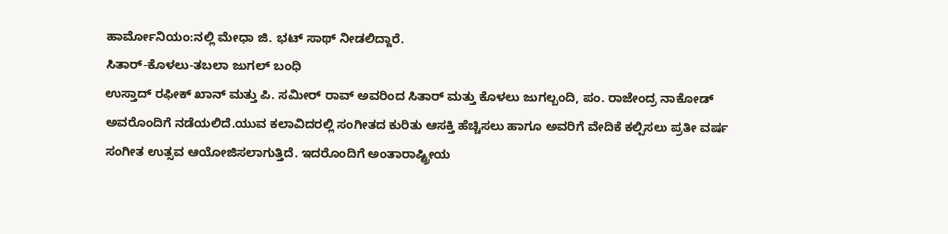ಹಾರ್ಮೋನಿಯಂ:ನಲ್ಲಿ ಮೇಧಾ ಜಿ. ಭಟ್ ಸಾಥ್ ನೀಡಲಿದ್ದಾರೆ.
ಸಿತಾರ್-ಕೊಳಲು-ತಬಲಾ ಜುಗಲ್ ಬಂಧಿ
ಉಸ್ತಾದ್ ರಫೀಕ್ ಖಾನ್ ಮತ್ತು ಪಿ. ಸಮೀರ್ ರಾವ್ ಅವರಿಂದ ಸಿತಾರ್ ಮತ್ತು ಕೊಳಲು ಜುಗಲ್ಬಂದಿ, ಪಂ. ರಾಜೇಂದ್ರ ನಾಕೋಡ್ ಅವರೊಂದಿಗೆ ನಡೆಯಲಿದೆ.ಯುವ ಕಲಾವಿದರಲ್ಲಿ ಸಂಗೀತದ ಕುರಿತು ಆಸಕ್ತಿ ಹೆಚ್ಚಿಸಲು ಹಾಗೂ ಅವರಿಗೆ ವೇದಿಕೆ ಕಲ್ಪಿಸಲು ಪ್ರತೀ ವರ್ಷ ಸಂಗೀತ ಉತ್ಸವ ಆಯೋಜಿಸಲಾಗುತ್ತಿದೆ. ಇದರೊಂದಿಗೆ ಅಂತಾರಾಷ್ಟ್ರೀಯ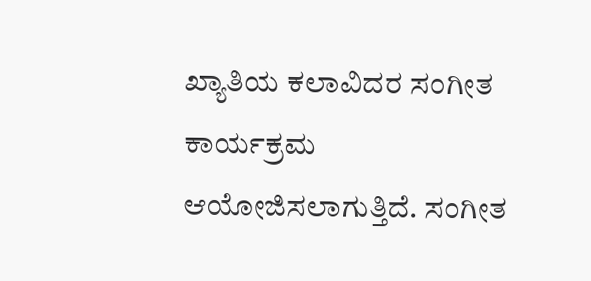ಖ್ಯಾತಿಯ ಕಲಾವಿದರ ಸಂಗೀತ ಕಾರ್ಯಕ್ರಮ ಆಯೋಜಿಸಲಾಗುತ್ತಿದೆ. ಸಂಗೀತ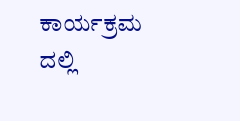ಕಾರ್ಯಕ್ರಮ ದಲ್ಲಿ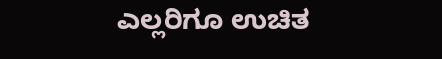ಎಲ್ಲರಿಗೂ ಉಚಿತ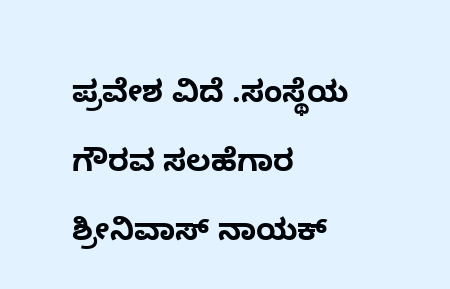ಪ್ರವೇಶ ವಿದೆ .ಸಂಸ್ಥೆಯ ಗೌರವ ಸಲಹೆಗಾರ ಶ್ರೀನಿವಾಸ್ ನಾಯಕ್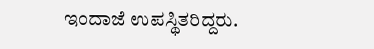ಇಂದಾಜೆ ಉಪಸ್ಥಿತರಿದ್ದರು.